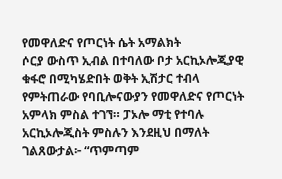የመዋለድና የጦርነት ሴት አማልክት
ሶርያ ውስጥ ኢብል በተባለው ቦታ አርኪኦሎጂያዊ ቁፋሮ በሚካሄድበት ወቅት ኢሽታር ተብላ የምትጠራው የባቢሎናውያን የመዋለድና የጦርነት አምላክ ምስል ተገኘ። ፓኦሎ ማቲ የተባሉ አርኪኦሎጂስት ምስሉን እንደዚህ በማለት ገልጸውታል፦ “ጥምጣም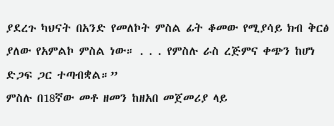ያደረጉ ካህናት በአንድ የመለኮት ምስል ፊት ቆመው የሚያሳይ ክብ ቅርፅ ያለው የአምልኮ ምስል ነው። . . . የምስሉ ራስ ረጅምና ቀጭን ከሆነ ድጋፍ ጋር ተጣብቋል።”
ምስሉ በ18ኛው መቶ ዘመን ከዘአበ መጀመሪያ ላይ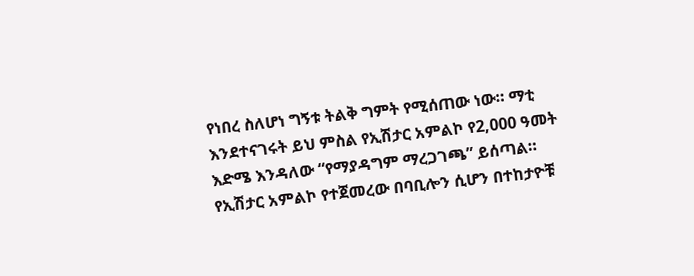የነበረ ስለሆነ ግኝቱ ትልቅ ግምት የሚሰጠው ነው። ማቲ እንደተናገሩት ይህ ምስል የኢሽታር አምልኮ የ2,000 ዓመት እድሜ እንዳለው “የማያዳግም ማረጋገጫ” ይሰጣል።
የኢሽታር አምልኮ የተጀመረው በባቢሎን ሲሆን በተከታዮቹ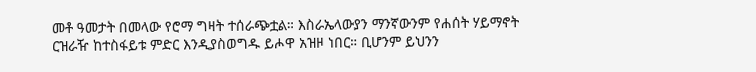መቶ ዓመታት በመላው የሮማ ግዛት ተሰራጭቷል። እስራኤላውያን ማንኛውንም የሐሰት ሃይማኖት ርዝራዥ ከተስፋይቱ ምድር እንዲያስወግዱ ይሖዋ አዝዞ ነበር። ቢሆንም ይህንን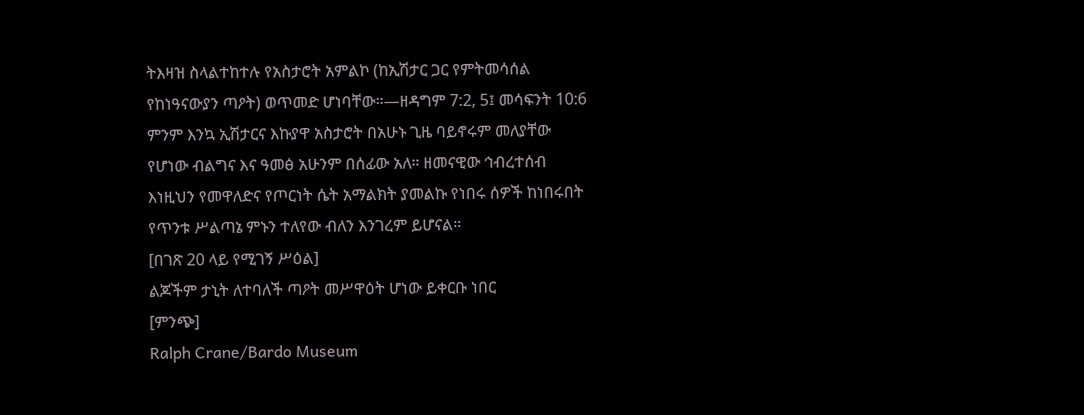ትእዛዝ ስላልተከተሉ የአስታሮት አምልኮ (ከኢሽታር ጋር የምትመሳሰል የከነዓናውያን ጣዖት) ወጥመድ ሆነባቸው።—ዘዳግም 7:2, 5፤ መሳፍንት 10:6
ምንም እንኳ ኢሽታርና እኩያዋ አስታሮት በአሁኑ ጊዜ ባይኖሩም መለያቸው የሆነው ብልግና እና ዓመፅ አሁንም በሰፊው አለ። ዘመናዊው ኅብረተሰብ እነዚህን የመዋለድና የጦርነት ሴት አማልክት ያመልኩ የነበሩ ሰዎች ከነበሩበት የጥንቱ ሥልጣኔ ምኑን ተለየው ብለን እንገረም ይሆናል።
[በገጽ 20 ላይ የሚገኝ ሥዕል]
ልጆችም ታኒት ለተባለች ጣዖት መሥዋዕት ሆነው ይቀርቡ ነበር
[ምንጭ]
Ralph Crane/Bardo Museum